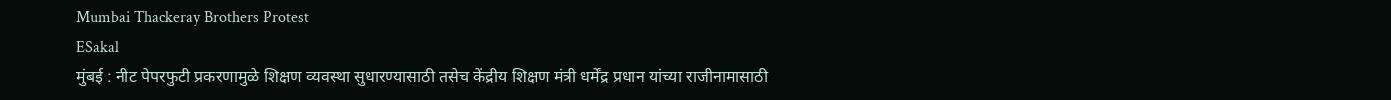Mumbai Thackeray Brothers Protest
ESakal
मुंबई : नीट पेपरफुटी प्रकरणामुळे शिक्षण व्यवस्था सुधारण्यासाठी तसेच केंद्रीय शिक्षण मंत्री धर्मेंद्र प्रधान यांच्या राजीनामासाठी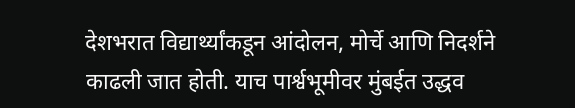देशभरात विद्यार्थ्यांकडून आंदोलन, मोर्चे आणि निदर्शने काढली जात होती. याच पार्श्वभूमीवर मुंबईत उद्धव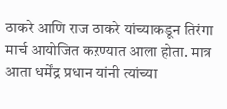ठाकरे आणि राज ठाकरे यांच्याकडून तिरंगा मार्च आयोजित कऱण्यात आला होता. मात्र आता धर्मेंद्र प्रधान यांनी त्यांच्या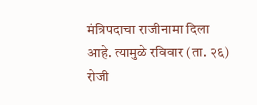मंत्रिपदाचा राजीनामा दिला आहे. त्यामुळे रविवार (ता. २६) रोजी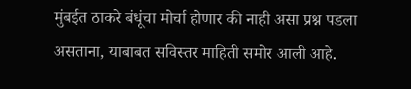मुंबईत ठाकरे बंधूंचा मोर्चा होणार की नाही असा प्रश्न पडला असताना, याबाबत सविस्तर माहिती समोर आली आहे.